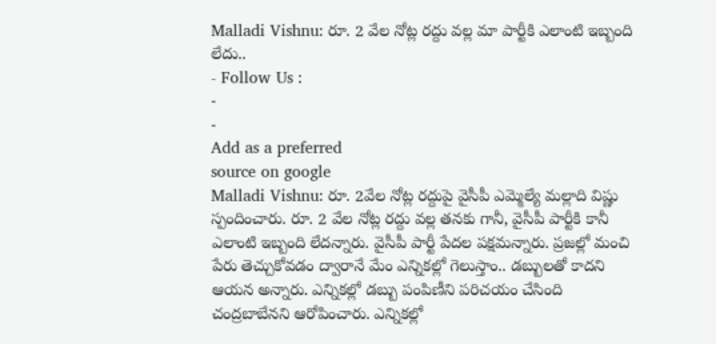Malladi Vishnu: రూ. 2 వేల నోట్ల రద్దు వల్ల మా పార్టీకి ఎలాంటి ఇబ్బంది లేదు..
- Follow Us :
-
-
Add as a preferred
source on google
Malladi Vishnu: రూ. 2వేల నోట్ల రద్దుపై వైసీపీ ఎమ్మెల్యే మల్లాది విష్ణు స్పందించారు. రూ. 2 వేల నోట్ల రద్దు వల్ల తనకు గానీ, వైసీపీ పార్టీకి కానీ ఎలాంటి ఇబ్బంది లేదన్నారు. వైసీపీ పార్టీ పేదల పక్షమన్నారు. ప్రజల్లో మంచి పేరు తెచ్చుకోవడం ద్వారానే మేం ఎన్నికల్లో గెలుస్తాం.. డబ్బులతో కాదని ఆయన అన్నారు. ఎన్నికల్లో డబ్బు పంపిణీని పరిచయం చేసింది చంద్రబాబేనని ఆరోపించారు. ఎన్నికల్లో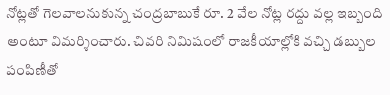నోట్లతో గెలవాలనుకున్న చంద్రబాబుకే రూ. 2 వేల నోట్ల రద్దు వల్ల ఇబ్బంది అంటూ విమర్శించారు. చివరి నిమిషంలో రాజకీయాల్లోకి వచ్చి డబ్బుల పంపిణీతో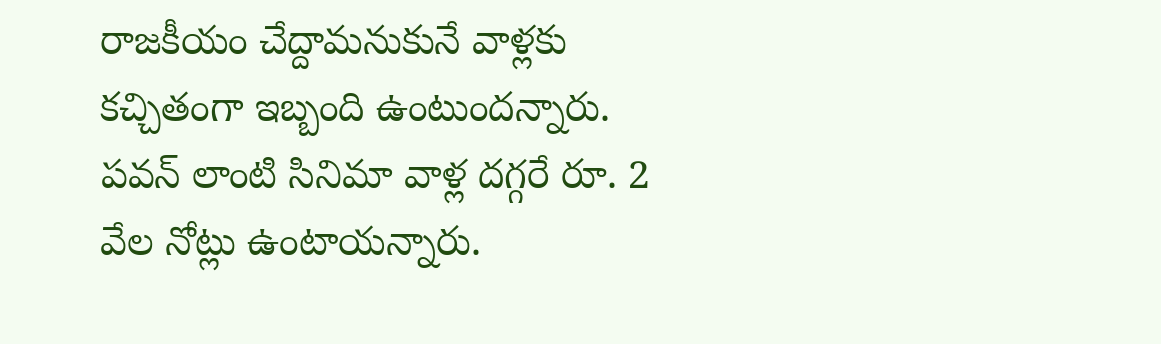రాజకీయం చేద్దామనుకునే వాళ్లకు కచ్చితంగా ఇబ్బంది ఉంటుందన్నారు.
పవన్ లాంటి సినిమా వాళ్ల దగ్గరే రూ. 2 వేల నోట్లు ఉంటాయన్నారు.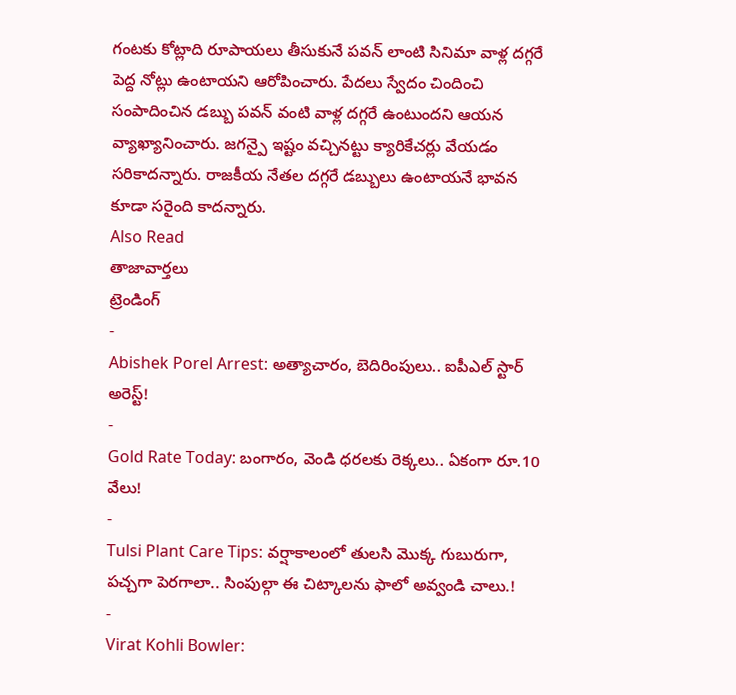గంటకు కోట్లాది రూపాయలు తీసుకునే పవన్ లాంటి సినిమా వాళ్ల దగ్గరే పెద్ద నోట్లు ఉంటాయని ఆరోపించారు. పేదలు స్వేదం చిందించి సంపాదించిన డబ్బు పవన్ వంటి వాళ్ల దగ్గరే ఉంటుందని ఆయన వ్యాఖ్యానించారు. జగన్పై ఇష్టం వచ్చినట్టు క్యారికేచర్లు వేయడం సరికాదన్నారు. రాజకీయ నేతల దగ్గరే డబ్బులు ఉంటాయనే భావన కూడా సరైంది కాదన్నారు.
Also Read
తాజావార్తలు
ట్రెండింగ్
-
Abishek Porel Arrest: అత్యాచారం, బెదిరింపులు.. ఐపీఎల్ స్టార్ అరెస్ట్!
-
Gold Rate Today: బంగారం, వెండి ధరలకు రెక్కలు.. ఏకంగా రూ.10 వేలు!
-
Tulsi Plant Care Tips: వర్షాకాలంలో తులసి మొక్క గుబురుగా, పచ్చగా పెరగాలా.. సింపుల్గా ఈ చిట్కాలను ఫాలో అవ్వండి చాలు.!
-
Virat Kohli Bowler: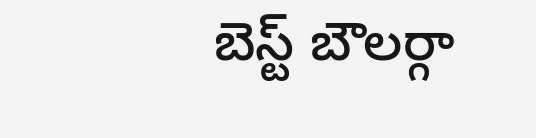బెస్ట్ బౌలర్గా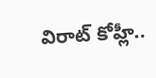విరాట్ కోహ్లీ..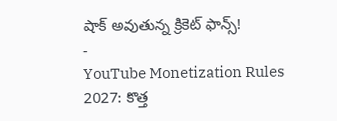షాక్ అవుతున్న క్రికెట్ ఫాన్స్!
-
YouTube Monetization Rules 2027: కొత్త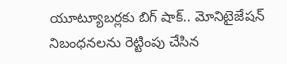యూట్యూబర్లకు బిగ్ షాక్.. మోనిటైజేషన్ నిబంధనలను రెట్టింపు చేసిన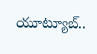యూట్యూబ్..